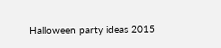Halloween party ideas 2015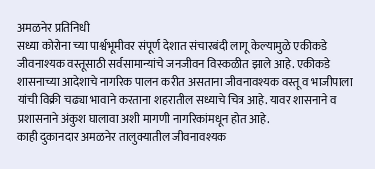अमळनेर प्रतिनिधी
सध्या कोरोना च्या पार्श्वभूमीवर संपूर्ण देशात संचारबंदी लागू केल्यामुळे एकीकडे जीवनाश्यक वस्तूसाठी सर्वसामान्यांचे जनजीवन विस्कळीत झाले आहे. एकीकडे शासनाच्या आदेशाचे नागरिक पालन करीत असताना जीवनावश्यक वस्तू व भाजीपाला यांची विक्री चढ्या भावाने करताना शहरातील सध्याचे चित्र आहे. यावर शासनाने व प्रशासनाने अंकुश घालावा अशी मागणी नागरिकांमधून होत आहे.
काही दुकानदार अमळनेर तालुक्यातील जीवनावश्यक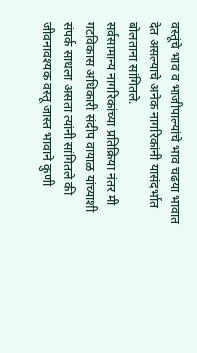वस्तूंचे भाव व भाजीपाल्यांचे भाव चढया भावात देत असल्याचे अनेक नागरिकांनी यासंदर्भात बोलताना सांगितले.
सर्वसामान्य नागरिकांच्या प्रतिक्रिया नंतर मी गटविकास अधिकारी संदीप वायाळ यांच्याशी संपर्क साधला असता त्यांनी सांगितले की जीवनावश्यक वस्तू जास्त भावाने कुणी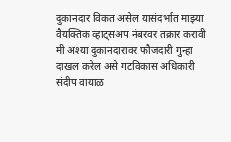दुकानदार विकत असेल यासंदर्भात माझ्या वैयक्तिक व्हाट्सअप नंबरवर तक्रार करावी मी अश्या दुकानदारावर फौजदारी गुन्हा दाखल करेल असे गटविकास अधिकारी संदीप वायाळ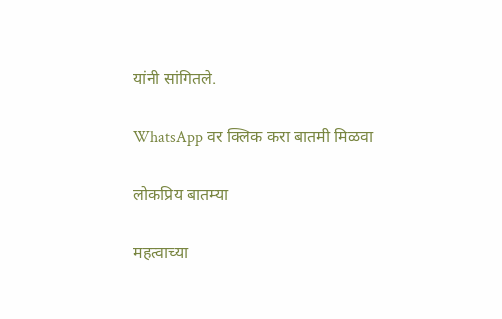यांनी सांगितले.

WhatsApp वर क्लिक करा बातमी मिळवा

लोकप्रिय बातम्या

महत्वाच्या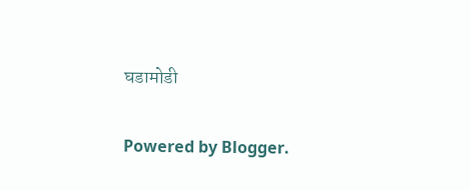घडामोडी

Powered by Blogger.